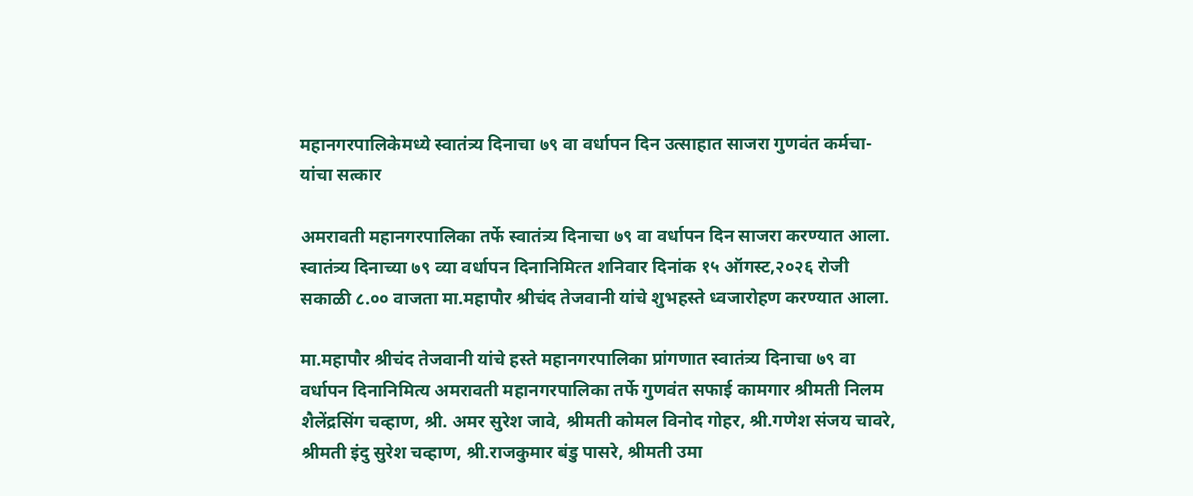महानगरपालिकेमध्‍ये स्‍वातंत्र्य दिनाचा ७९ वा वर्धापन दिन उत्‍साहात साजरा गुणवंत कर्मचा-यांचा सत्‍कार

अमरावती महानगरपालिका तर्फे स्‍वातंत्र्य दिनाचा ७९ वा वर्धापन दिन साजरा करण्‍यात आला. स्‍वातंत्र्य दिनाच्‍या ७९ व्‍या वर्धापन दिनानिमित्‍त शनिवार दिनांक १५ ऑगस्‍ट,२०२६ रोजी सकाळी ८.०० वाजता मा.महापौर श्रीचंद तेजवानी यांचे शुभहस्‍ते ध्‍वजारोहण करण्‍यात आला.

मा.महापौर श्रीचंद तेजवानी यांचे हस्‍ते महानगरपालिका प्रांगणात स्‍वातंत्र्य दिनाचा ७९ वा वर्धापन दिनानिमित्य अमरावती महानगरपालिका तर्फे गुणवंत सफाई कामगार श्रीमती निलम शैलेंद्रसिंग चव्‍हाण, श्री. अमर सुरेश जावे, श्रीमती कोमल विनोद गोहर, श्री.गणेश संजय चावरे, श्रीमती इंदु सुरेश चव्‍हाण, श्री.राजकुमार बंडु पासरे, श्रीमती उमा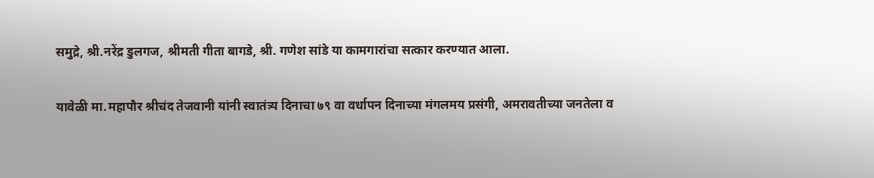समुद्रे, श्री.नरेंद्र डुलगज, श्रीमती गीता बागडे, श्री. गणेश सांडे या कामगारांचा सत्‍कार करण्‍यात आला.

यावेळी मा.महापौर श्रीचंद तेजवानी यांनी स्‍वातंत्र्य दिनाचा ७९ वा वर्धापन दिनाच्या मंगलमय प्रसंगी, अमरावतीच्या जनतेला व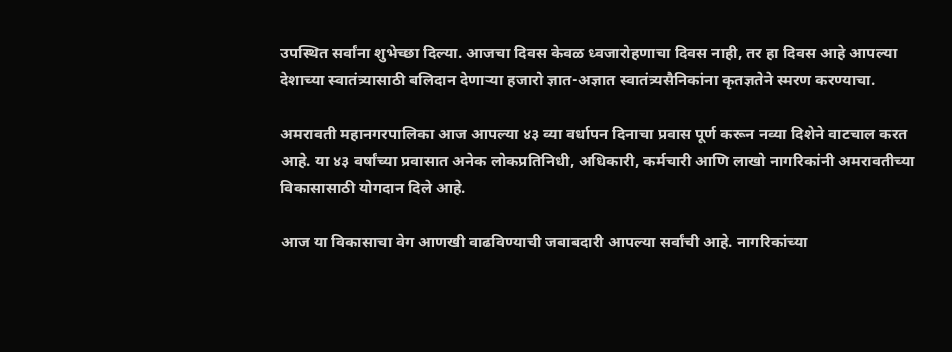उपस्थित सर्वांना शुभेच्छा दिल्‍या. आजचा दिवस केवळ ध्वजारोहणाचा दिवस नाही, तर हा दिवस आहे आपल्या देशाच्या स्वातंत्र्यासाठी बलिदान देणाऱ्या हजारो ज्ञात-अज्ञात स्वातंत्र्यसैनिकांना कृतज्ञतेने स्मरण करण्याचा.

अमरावती महानगरपालिका आज आपल्या ४३ व्या वर्धापन दिनाचा प्रवास पूर्ण करून नव्या दिशेने वाटचाल करत आहे. या ४३ वर्षांच्या प्रवासात अनेक लोकप्रतिनिधी, अधिकारी, कर्मचारी आणि लाखो नागरिकांनी अमरावतीच्या विकासासाठी योगदान दिले आहे.

आज या विकासाचा वेग आणखी वाढविण्याची जबाबदारी आपल्या सर्वांची आहे. नागरिकांच्या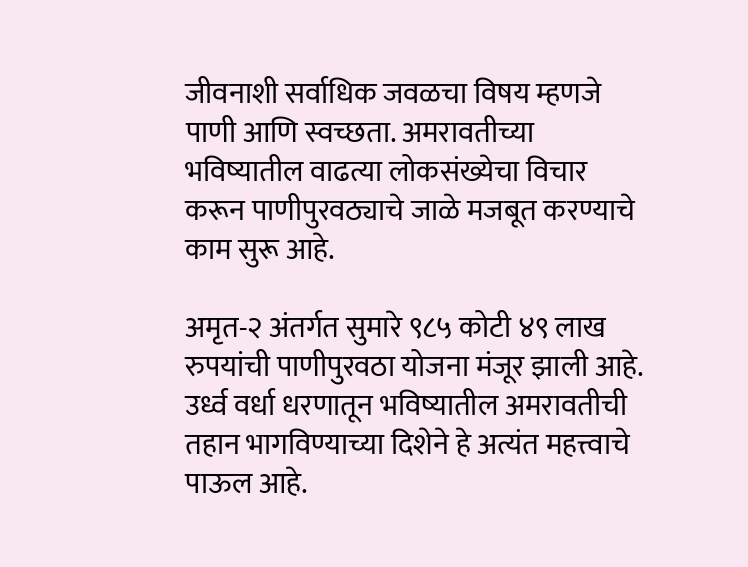जीवनाशी सर्वाधिक जवळचा विषय म्हणजे पाणी आणि स्वच्छता. अमरावतीच्या भविष्यातील वाढत्या लोकसंख्येचा विचार करून पाणीपुरवठ्याचे जाळे मजबूत करण्याचे काम सुरू आहे.

अमृत-२ अंतर्गत सुमारे ९८५ कोटी ४९ लाख रुपयांची पाणीपुरवठा योजना मंजूर झाली आहे. उर्ध्व वर्धा धरणातून भविष्यातील अमरावतीची तहान भागविण्याच्या दिशेने हे अत्यंत महत्त्वाचे पाऊल आहे.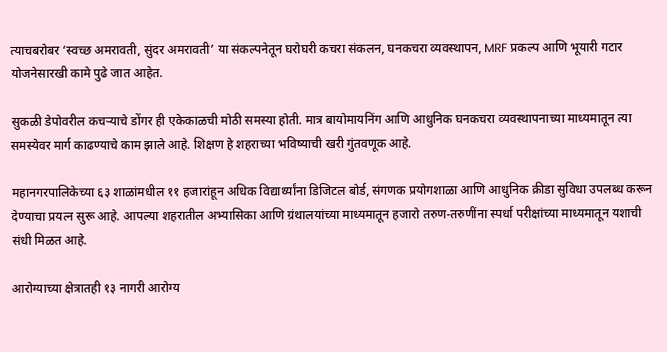त्याचबरोबर ‘स्वच्छ अमरावती, सुंदर अमरावती’ या संकल्पनेतून घरोघरी कचरा संकलन, घनकचरा व्यवस्थापन, MRF प्रकल्प आणि भूयारी गटार योजनेसारखी कामे पुढे जात आहेत.

सुकळी डेपोवरील कचऱ्याचे डोंगर ही एकेकाळची मोठी समस्या होती. मात्र बायोमायनिंग आणि आधुनिक घनकचरा व्यवस्थापनाच्या माध्यमातून त्या समस्येवर मार्ग काढण्याचे काम झाले आहे. शिक्षण हे शहराच्या भविष्याची खरी गुंतवणूक आहे.

महानगरपालिकेच्या ६३ शाळांमधील ११ हजारांहून अधिक विद्यार्थ्यांना डिजिटल बोर्ड, संगणक प्रयोगशाळा आणि आधुनिक क्रीडा सुविधा उपलब्ध करून देण्याचा प्रयत्न सुरू आहे. आपल्या शहरातील अभ्यासिका आणि ग्रंथालयांच्या माध्यमातून हजारो तरुण-तरुणींना स्पर्धा परीक्षांच्या माध्यमातून यशाची संधी मिळत आहे.

आरोग्याच्या क्षेत्रातही १३ नागरी आरोग्य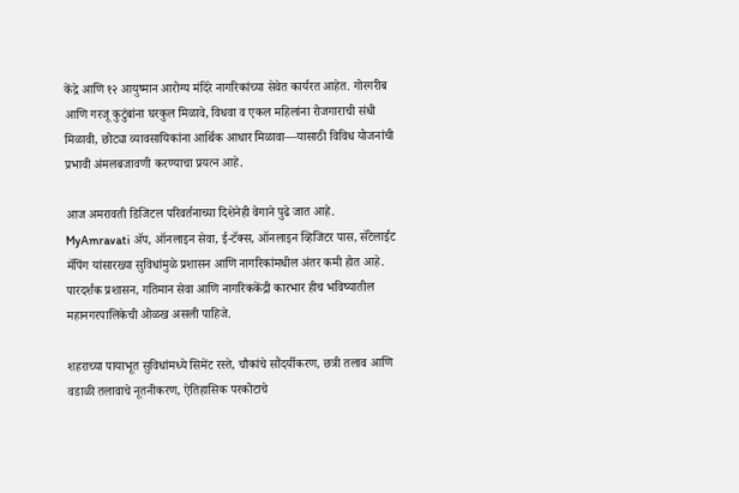केंद्रे आणि १२ आयुष्मान आरोग्य मंदिरे नागरिकांच्या सेवेत कार्यरत आहेत. गोरगरीब आणि गरजू कुटुंबांना घरकुल मिळावे, विधवा व एकल महिलांना रोजगाराची संधी मिळावी, छोट्या व्यावसायिकांना आर्थिक आधार मिळावा—यासाठी विविध योजनांची प्रभावी अंमलबजावणी करण्याचा प्रयत्न आहे.

आज अमरावती डिजिटल परिवर्तनाच्या दिशेनेही वेगाने पुढे जात आहे. MyAmravati ॲप, ऑनलाइन सेवा, ई-टॅक्स, ऑनलाइन व्हिजिटर पास, सॅटेलाईट मॅपिंग यांसारख्या सुविधांमुळे प्रशासन आणि नागरिकांमधील अंतर कमी होत आहे. पारदर्शक प्रशासन, गतिमान सेवा आणि नागरिककेंद्री कारभार हीच भविष्यातील महानगरपालिकेची ओळख असली पाहिजे.

शहराच्या पायाभूत सुविधांमध्ये सिमेंट रस्ते, चौकांचे सौंदर्यीकरण, छत्री तलाव आणि वडाळी तलावाचे नूतनीकरण, ऐतिहासिक परकोटाचे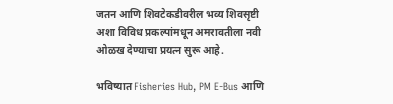जतन आणि शिवटेकडीवरील भव्य शिवसृष्टी अशा विविध प्रकल्पांमधून अमरावतीला नवी ओळख देण्याचा प्रयत्न सुरू आहे.

भविष्यात Fisheries Hub, PM E-Bus आणि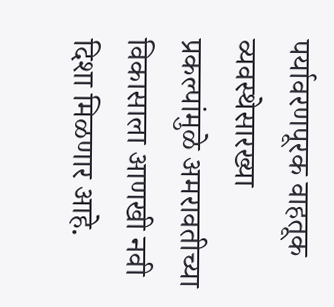पर्यावरणपूरक वाहतूक व्यवस्थेसारख्या प्रकल्पांमुळे अमरावतीच्या विकासाला आणखी नवी दिशा मिळणार आहे.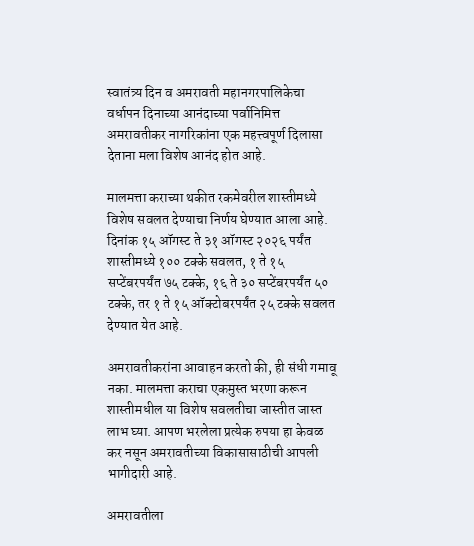स्वातंत्र्य दिन व अमरावती महानगरपालिकेचा वर्धापन दिनाच्या आनंदाच्या पर्वानिमित्त अमरावतीकर नागरिकांना एक महत्त्वपूर्ण दिलासा देताना मला विशेष आनंद होत आहे.

मालमत्ता कराच्या थकीत रकमेवरील शास्तीमध्ये विशेष सवलत देण्याचा निर्णय घेण्यात आला आहे. दिनांक १५ ऑगस्ट ते ३१ ऑगस्ट २०२६ पर्यंत शास्तीमध्ये १०० टक्के सवलत, १ ते १५ सप्टेंबरपर्यंत ७५ टक्के, १६ ते ३० सप्टेंबरपर्यंत ५० टक्के, तर १ ते १५ ऑक्टोबरपर्यंत २५ टक्के सवलत देण्यात येत आहे.

अमरावतीकरांना आवाहन करतो की, ही संधी गमावू नका. मालमत्ता कराचा एकमुस्त भरणा करून शास्तीमधील या विशेष सवलतीचा जास्तीत जास्त लाभ घ्या. आपण भरलेला प्रत्येक रुपया हा केवळ कर नसून अमरावतीच्या विकासासाठीची आपली भागीदारी आहे.

अमरावतीला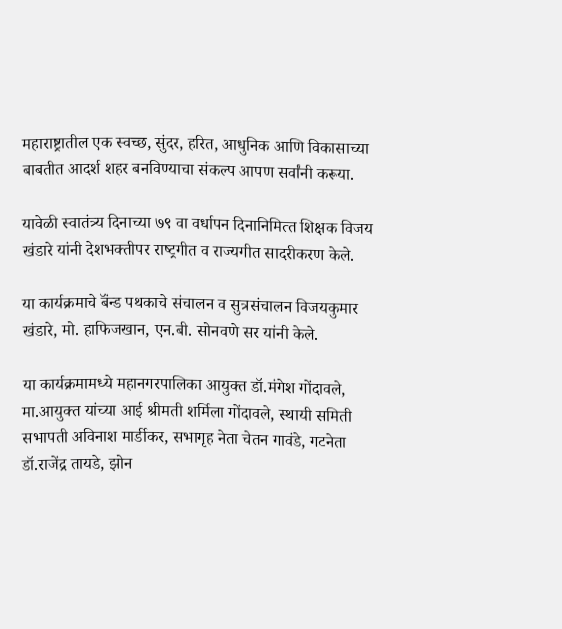महाराष्ट्रातील एक स्वच्छ, सुंदर, हरित, आधुनिक आणि विकासाच्या बाबतीत आदर्श शहर बनविण्याचा संकल्प आपण सर्वांनी करूया.

यावेळी स्‍वातंत्र्य दिनाच्‍या ७९ वा वर्धापन दिनानिमित्‍त शिक्षक विजय खंडारे यांनी देशभक्‍तीपर राष्‍ट्रगीत व राज्‍यगीत सादरीकरण केले.

या कार्यक्रमाचे बॅंन्‍ड पथकाचे संचालन व सुत्रसंचालन विजयकुमार खंडारे, मो. हाफिजखान, एन.बी. सोनवणे सर यांनी केले.

या कार्यक्रमामध्‍ये महानगरपालिका आयुक्‍त डॉ.मंगेश गोंदावले, मा.आयुक्‍त यांच्‍या आई श्रीमती शर्मिला गोंदावले, स्‍थायी समिती सभापती अविनाश मार्डीकर, सभागृह नेता चेतन गावंडे, गटनेता डॉ.राजेंद्र तायडे, झोन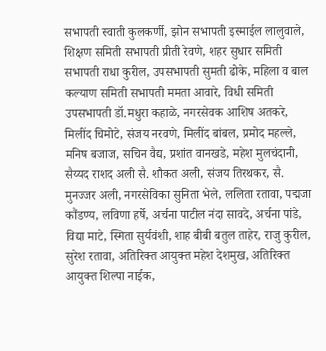सभापती स्‍वाती कुलकर्णी, झोन सभापती इस्‍माईल लालुवाले, शिक्षण समिती सभापती प्रीती रेवणे, शहर सुधार समिती सभापती राधा कुरील, उपसभापती सुमती ढोके, महिला व बाल कल्‍याण समिती सभापती ममता आवारे, विधी समिती उपसभापती डॉ.मधुरा कहाळे, नगरसेवक आशिष अतकरे, मिलींद चिमोटे, संजय नरवणे, मिलींद बांबल, प्रमोद महल्‍ले, मनिष बजाज, सचिन वैद्य, प्रशांत वानखडे, महेश मुलचंदानी, सैय्यद राशद अली सै. शौकत अली, संजय तिरथकर, सै. मुनज्जर अली, नगरसेविका सुनिता भेले, ललिता रतावा, पद्मजा कौंडण्‍य, लविणा हर्षे, अर्चना पाटील नंदा सावदे, अर्चना पांडे, विद्या माटे, स्मिता सुर्यवंशी, शाह बीबी बतुल ताहेर, राजु कुरील, सुरेश रतावा, अतिरिक्‍त आयुक्‍त महेश देशमुख, अतिरिक्‍त आयुक्‍त शिल्‍पा नाईक,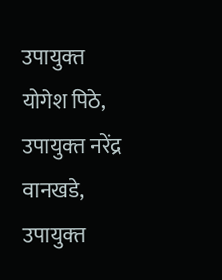उपायुक्‍त योगेश पिठे, उपायुक्‍त नरेंद्र वानखडे, उपायुक्‍त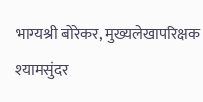भाग्‍यश्री बोरेकर, मुख्‍यलेखापरिक्षक श्‍यामसुंदर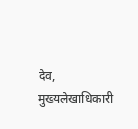देव, मुख्‍यलेखाधिकारी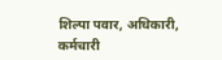शिल्‍पा पवार, अधिकारी, कर्मचारी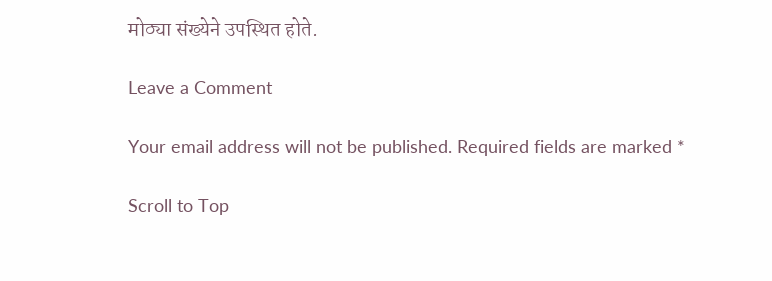मोठ्या संख्‍येने उपस्थित होते.

Leave a Comment

Your email address will not be published. Required fields are marked *

Scroll to Top